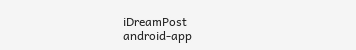iDreamPost
android-app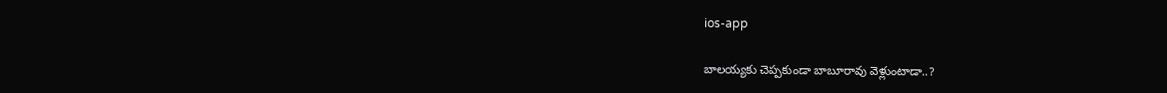ios-app

బాలయ్యకు చెప్పకుండా బాబూరావు వెళ్లుంటాడా..?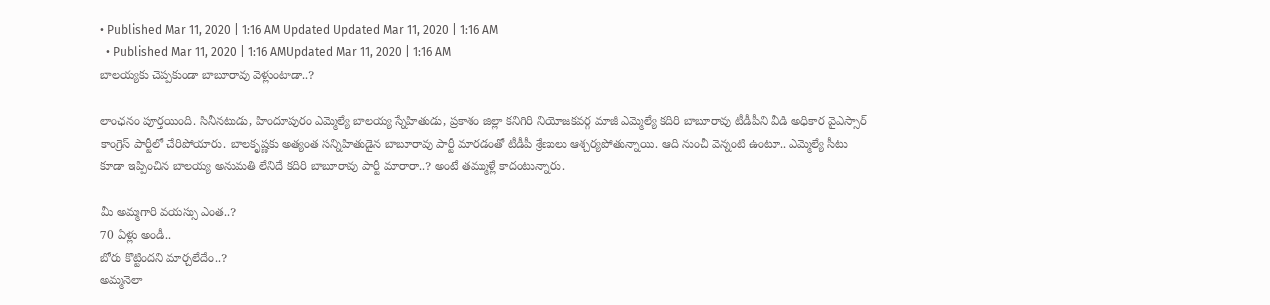• Published Mar 11, 2020 | 1:16 AM Updated Updated Mar 11, 2020 | 1:16 AM
  • Published Mar 11, 2020 | 1:16 AMUpdated Mar 11, 2020 | 1:16 AM
బాలయ్యకు చెప్పకుండా బాబూరావు వెళ్లుంటాడా..?

లాంఛనం పూర్తయింది. సినీనటుడు, హిందూపురం ఎమ్మెల్యే బాలయ్య స్నేహితుడు, ప్రకాశం జిల్లా కనిగిరి నియోజకవర్గ మాజీ ఎమ్మెల్యే కదిరి బాబూరావు టీడీపీని వీడి అధికార వైఎస్సార్‌ కాంగ్రెస్‌ పార్టీలో చేరిపోయారు. బాలకృష్ణకు అత్యంత సన్నిహితుడైన బాబూరావు పార్టీ మారడంతో టీడీపీ శ్రేణులు ఆశ్చర్యపోతున్నాయి. ఆది నుంచీ వెన్నంటి ఉంటూ.. ఎమ్మెల్యే సీటు కూడా ఇప్పించిన బాలయ్య అనుమతి లేనిదే కదిరి బాబూరావు పార్టీ మారారా..? అంటే తమ్ముళ్లే కాదంటున్నారు.

మీ అమ్మగారి వయస్సు ఎంత..?
70 ఏళ్లు అండీ..
బోరు కొట్టిందని మార్చలేదేం..?
అమ్మనెలా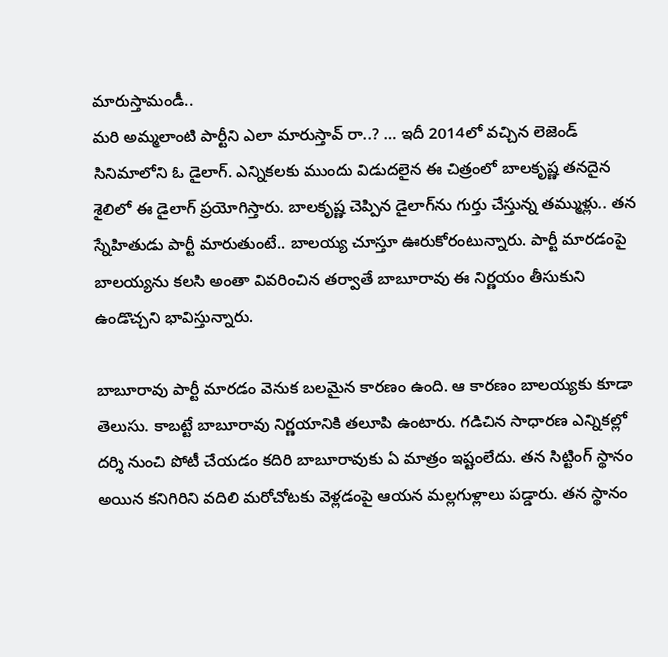మారుస్తామండీ..
మరి అమ్మలాంటి పార్టీని ఎలా మారుస్తావ్‌ రా..? … ఇదీ 2014లో వచ్చిన లెజెండ్‌ సినిమాలోని ఓ డైలాగ్‌. ఎన్నికలకు ముందు విడుదలైన ఈ చిత్రంలో బాలకృష్ణ తనదైన శైలిలో ఈ డైలాగ్‌ ప్రయోగిస్తారు. బాలకృష్ణ చెప్పిన డైలాగ్‌ను గుర్తు చేస్తున్న తమ్ముళ్లు.. తన స్నేహితుడు పార్టీ మారుతుంటే.. బాలయ్య చూస్తూ ఊరుకోరంటున్నారు. పార్టీ మారడంపై బాలయ్యను కలసి అంతా వివరించిన తర్వాతే బాబూరావు ఈ నిర్ణయం తీసుకుని ఉండొచ్చని భావిస్తున్నారు.

బాబూరావు పార్టీ మారడం వెనుక బలమైన కారణం ఉంది. ఆ కారణం బాలయ్యకు కూడా తెలుసు. కాబట్టే బాబూరావు నిర్ణయానికి తలూపి ఉంటారు. గడిచిన సాధారణ ఎన్నికల్లో దర్శి నుంచి పోటీ చేయడం కదిరి బాబూరావుకు ఏ మాత్రం ఇష్టంలేదు. తన సిట్టింగ్‌ స్థానం అయిన కనిగిరిని వదిలి మరోచోటకు వెళ్లడంపై ఆయన మల్లగుళ్లాలు పడ్డారు. తన స్థానం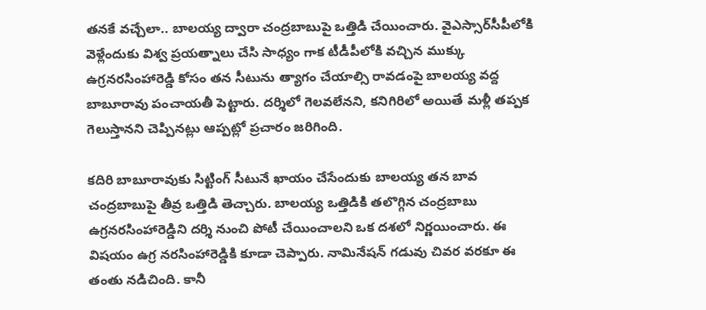తనకే వచ్చేలా.. బాలయ్య ద్వారా చంద్రబాబుపై ఒత్తిడి చేయించారు. వైఎస్సార్‌సీపీలోకి వెళ్లేందుకు విశ్వ ప్రయత్నాలు చేసి సాధ్యం గాక టీడీపీలోకి వచ్చిన ముక్కు ఉగ్రనరసింహారెడ్డి కోసం తన సీటును త్యాగం చేయాల్సి రావడంపై బాలయ్య వద్ద బాబూరావు పంచాయతీ పెట్టారు. దర్శిలో గెలవలేనని, కనిగిరిలో అయితే మళ్లీ తప్పక గెలుస్తానని చెప్పినట్లు ఆప్పట్లో ప్రచారం జరిగింది.

కదిరి బాబూరావుకు సిట్టింగ్‌ సీటునే ఖాయం చేసేందుకు బాలయ్య తన బావ చంద్రబాబుపై తీవ్ర ఒత్తిడి తెచ్చారు. బాలయ్య ఒత్తిడికి తలొగ్గిన చంద్రబాబు ఉగ్రనరసింహారెడ్డిని దర్శి నుంచి పోటీ చేయించాలని ఒక దశలో నిర్ణయించారు. ఈ విషయం ఉగ్ర నరసింహారెడ్డికి కూడా చెప్పారు. నామినేషన్‌ గడువు చివర వరకూ ఈ తంతు నడిచింది. కానీ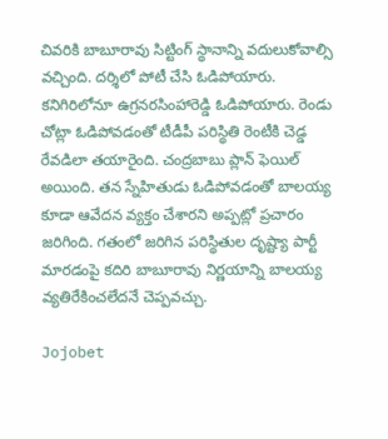చివరికి బాబూరావు సిట్టింగ్‌ స్థానాన్ని వదులుకోవాల్సి వచ్చింది. దర్శిలో పోటీ చేసి ఓడిపోయారు. కనిగిరిలోనూ ఉగ్రనరసింహారెడ్డి ఓడిపోయారు. రెండు చోట్లా ఓడిపోవడంతో టీడీపీ పరిస్థితి రెంటీకి చెడ్డ రేవడిలా తయారైంది. చంద్రబాబు ప్లాన్‌ ఫెయిల్‌ అయింది. తన స్నేహితుడు ఓడిపోవడంతో బాలయ్య కూడా ఆవేదన వ్యక్తం చేశారని అప్పట్లో ప్రచారం జరిగింది. గతంలో జరిగిన పరిస్థితుల దృష్ట్యా పార్టీ మారడంపై కదిరి బాబూరావు నిర్ణయాన్ని బాలయ్య వ్యతిరేకించలేదనే చెప్పవచ్చు.

Jojobet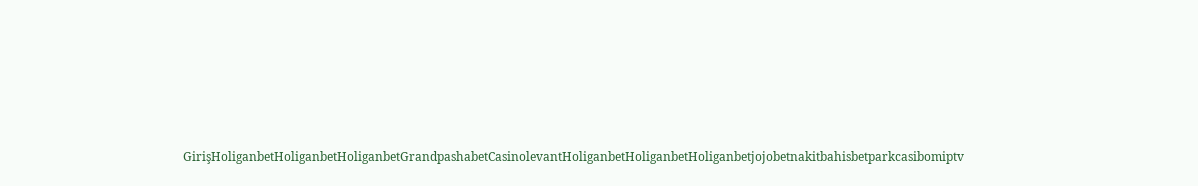GirişHoliganbetHoliganbetHoliganbetGrandpashabetCasinolevantHoliganbetHoliganbetHoliganbetjojobetnakitbahisbetparkcasibomiptv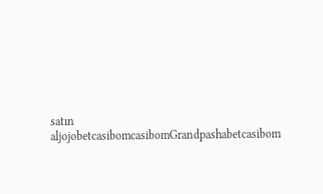satın aljojobetcasibomcasibomGrandpashabetcasibom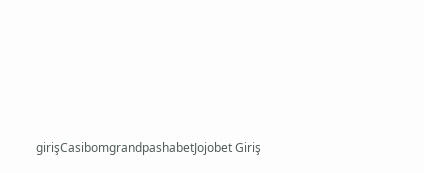girişCasibomgrandpashabetJojobet Giriş